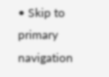• Skip to primary navigation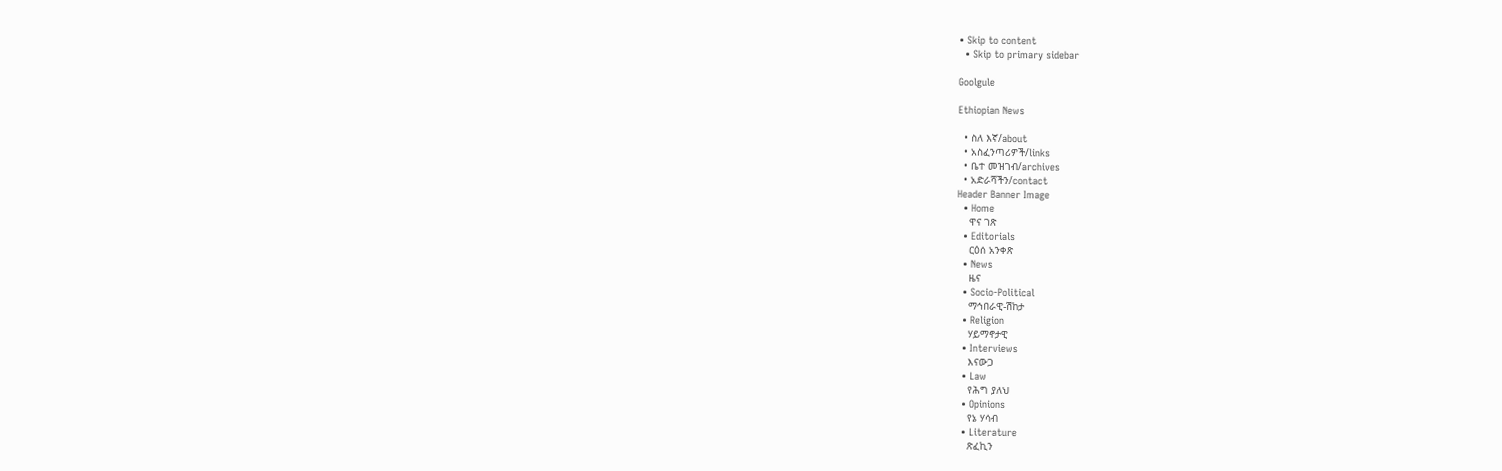• Skip to content
  • Skip to primary sidebar

Goolgule

Ethiopian News

  • ስለ እኛ/about
  • አስፈንጣሪዎች/links
  • ቤተ መዝገብ/archives
  • አድራሻችን/contact
Header Banner Image
  • Home
    ዋና ገጽ
  • Editorials
    ርዕሰ አንቀጽ
  • News
    ዜና
  • Socio-Political
    ማኅበራዊ-ሽከታ
  • Religion
    ሃይማኖታዊ
  • Interviews
    እናውጋ
  • Law
    የሕግ ያለህ
  • Opinions
    የኔ ሃሳብ
  • Literature
    ጽፈኪን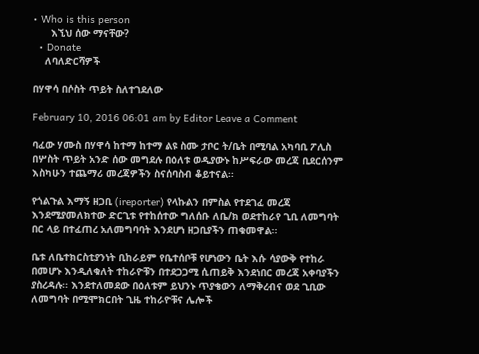• Who is this person
      እኚህ ሰው ማናቸው?
  • Donate
    ለባለድርሻዎች

በሃዋሳ በሶስት ጥይት ስለተገደለው

February 10, 2016 06:01 am by Editor Leave a Comment

ባፈው ሃሙስ በሃዋሳ ከተማ ከተማ ልዩ ስሙ ታቦር ት/ቤት በሚባል አካባቢ ፖሊስ በሦስት ጥይት አንድ ሰው መግደሉ በዕለቱ ወዲያውኑ ከሥፍራው መረጃ ቢደርሰንም እስካሁን ተጨማሪ መረጃዎችን ስናሰባስብ ቆይተናል፡፡

የጎልጉል እማኝ ዘጋቢ (ireporter) የላኩልን በምስል የተደገፈ መረጃ እንደሚያመለክተው ድርጊቱ የተከሰተው ግለሰቡ ለቤ/ክ ወደተከራየ ጊቢ ለመግባት በር ላይ በተፈጠረ አለመግባባት እንደሆነ ዘጋቢያችን ጠቁመዋል፡፡

ቤቱ ለቤተክርስቲያንነት ቢከራይም የቤተሰቦቹ የሆነውን ቤት እሱ ሳያውቅ የተከራ በመሆኑ እንዲለቁለት ተከራዮቹን በተደጋጋሚ ሲጠይቅ እንደነበር መረጃ አቀባያችን ያስረዳሉ፡፡ እንደተለመደው በዕለቱም ይህንኑ ጥያቄውን ለማቅረብና ወደ ጊቢው ለመግባት በሚሞክርበት ጊዜ ተከራዮቹና ሌሎች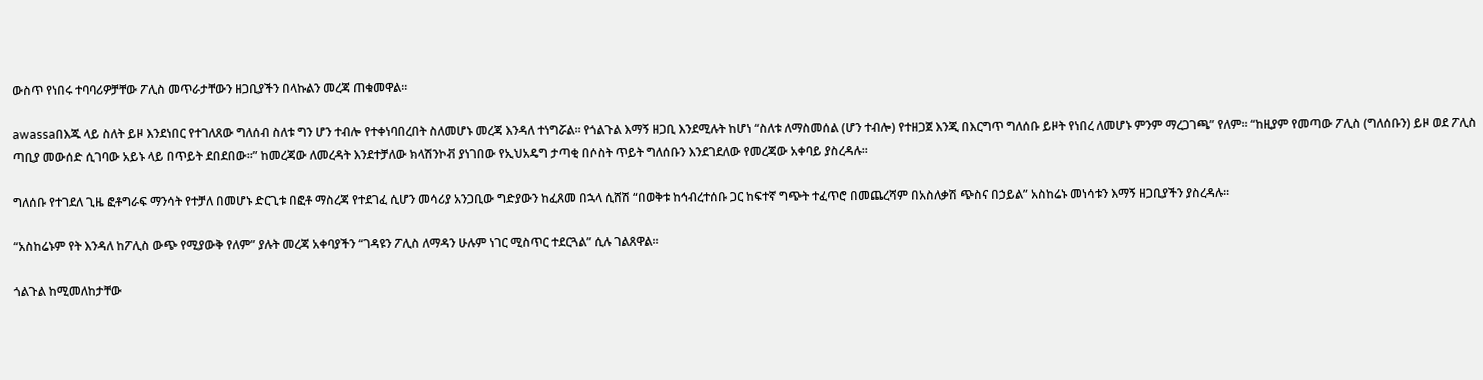ውስጥ የነበሩ ተባባሪዎቻቸው ፖሊስ መጥራታቸውን ዘጋቢያችን በላኩልን መረጃ ጠቁመዋል፡፡

awassaበእጁ ላይ ስለት ይዞ እንደነበር የተገለጸው ግለሰብ ስለቱ ግን ሆን ተብሎ የተቀነባበረበት ስለመሆኑ መረጃ እንዳለ ተነግሯል፡፡ የጎልጉል እማኝ ዘጋቢ እንደሚሉት ከሆነ “ስለቱ ለማስመሰል (ሆን ተብሎ) የተዘጋጀ እንጂ በእርግጥ ግለሰቡ ይዞት የነበረ ለመሆኑ ምንም ማረጋገጫ” የለም፡፡ “ከዚያም የመጣው ፖሊስ (ግለሰቡን) ይዞ ወደ ፖሊስ ጣቢያ መውሰድ ሲገባው አይኑ ላይ በጥይት ደበደበው።” ከመረጃው ለመረዳት እንደተቻለው ክላሽንኮቭ ያነገበው የኢህአዴግ ታጣቂ በሶስት ጥይት ግለሰቡን እንደገደለው የመረጃው አቀባይ ያስረዳሉ፡፡

ግለሰቡ የተገደለ ጊዜ ፎቶግራፍ ማንሳት የተቻለ በመሆኑ ድርጊቱ በፎቶ ማስረጃ የተደገፈ ሲሆን መሳሪያ አንጋቢው ግድያውን ከፈጸመ በኋላ ሲሸሽ “በወቅቱ ከኅብረተሰቡ ጋር ከፍተኛ ግጭት ተፈጥሮ በመጨረሻም በአስለቃሽ ጭስና በኃይል” አስከሬኑ መነሳቱን እማኝ ዘጋቢያችን ያስረዳሉ፡፡

“አስከሬኑም የት እንዳለ ከፖሊስ ውጭ የሚያውቅ የለም” ያሉት መረጃ አቀባያችን “ገዳዩን ፖሊስ ለማዳን ሁሉም ነገር ሚስጥር ተደርጓል” ሲሉ ገልጸዋል፡፡

ጎልጉል ከሚመለከታቸው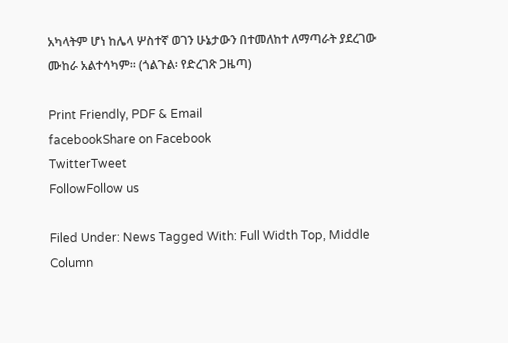አካላትም ሆነ ከሌላ ሦስተኛ ወገን ሁኔታውን በተመለከተ ለማጣራት ያደረገው ሙከራ አልተሳካም፡፡ (ጎልጉል፡ የድረገጽ ጋዜጣ)

Print Friendly, PDF & Email
facebookShare on Facebook
TwitterTweet
FollowFollow us

Filed Under: News Tagged With: Full Width Top, Middle Column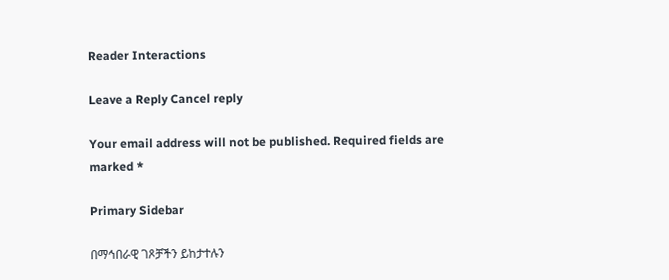Reader Interactions

Leave a Reply Cancel reply

Your email address will not be published. Required fields are marked *

Primary Sidebar

በማኅበራዊ ገጾቻችን ይከታተሉን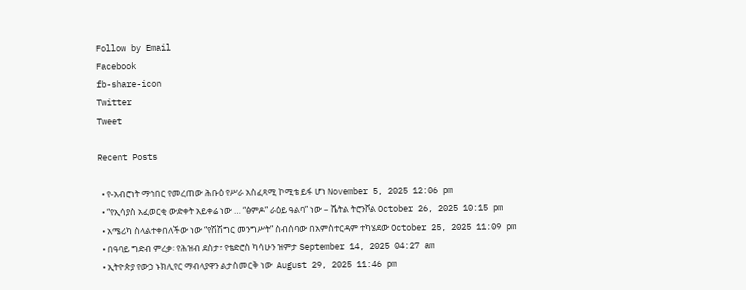Follow by Email
Facebook
fb-share-icon
Twitter
Tweet

Recent Posts

  • የ-አብሮነት ማኅበር የመረጠው ሕቡዕ የሥራ አስፈጻሚ ኮሚቴ ይፋ ሆነ November 5, 2025 12:06 pm
  • “የኢሳያስ አፈወርቂ ውድቀት አይቀሬ ነው … “ፅምዶ” ራዕይ ዓልባ” ነው – ሼትል ትሮንቮል October 26, 2025 10:15 pm
  • አሜሪካ ስላልተቀበለችው ነው “የሽሽግር መንግሥት” ስብሰባው በአምስተርዳም ተካሄደው October 25, 2025 11:09 pm
  • በዓባይ ግድብ ምረቃ፡ የሕዝብ ደስታ፣ የቴድሮስ ካሳሁን ዝምታ September 14, 2025 04:27 am
  • ኢትዮጵያ የውኃ ኑክሊየር ማብላያዋን ልታስመርቅ ነው  August 29, 2025 11:46 pm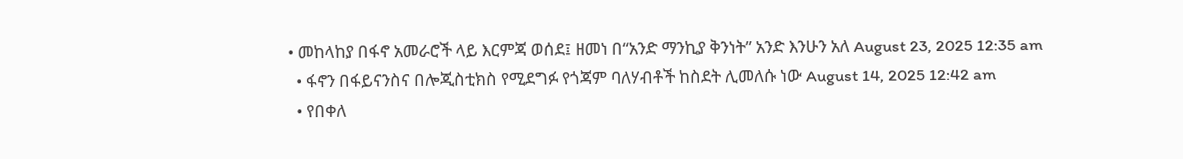• መከላከያ በፋኖ አመራሮች ላይ እርምጃ ወሰደ፤ ዘመነ በ“አንድ ማንኪያ ቅንነት” አንድ እንሁን አለ August 23, 2025 12:35 am
  • ፋኖን በፋይናንስና በሎጂስቲክስ የሚደግፉ የጎጃም ባለሃብቶች ከስደት ሊመለሱ ነው August 14, 2025 12:42 am
  • የበቀለ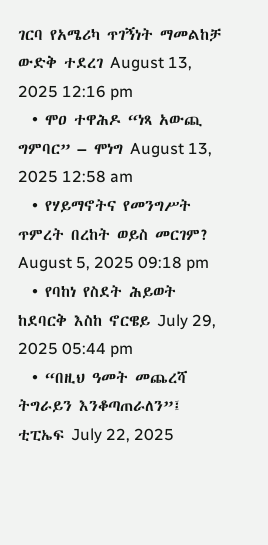ገርባ የአሜሪካ ጥገኝነት ማመልከቻ ውድቅ ተደረገ August 13, 2025 12:16 pm
  • ሞዐ ተዋሕዶ “ነጻ አውጪ ግምባር” – ሞነግ August 13, 2025 12:58 am
  • የሃይማኖትና የመንግሥት ጥምረት በረከት ወይስ መርገም?  August 5, 2025 09:18 pm
  • የባከነ የስደት ሕይወት ከደባርቅ እስከ ኖርዌይ July 29, 2025 05:44 pm
  • “በዚህ ዓመት መጨረሻ ትግራይን እንቆጣጠራለን”፤ ቲፒኤፍ July 22, 2025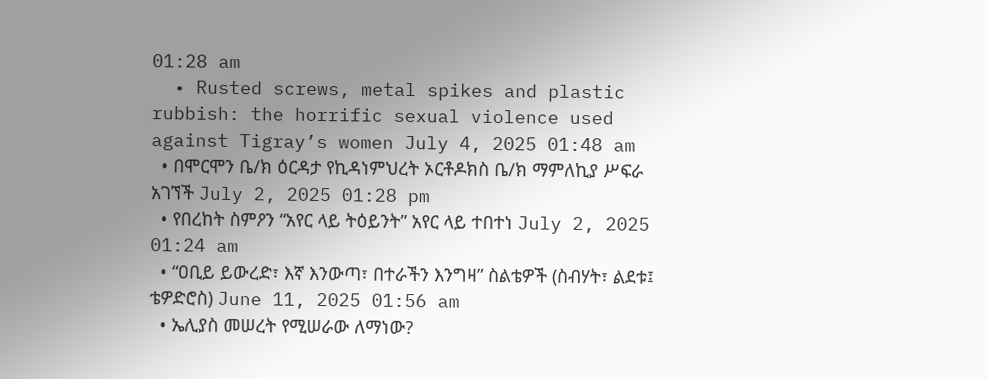01:28 am
  • Rusted screws, metal spikes and plastic rubbish: the horrific sexual violence used against Tigray’s women July 4, 2025 01:48 am
  • በሞርሞን ቤ/ክ ዕርዳታ የኪዳነምህረት ኦርቶዶክስ ቤ/ክ ማምለኪያ ሥፍራ አገኘች July 2, 2025 01:28 pm
  • የበረከት ስምዖን “አየር ላይ ትዕይንት” አየር ላይ ተበተነ July 2, 2025 01:24 am
  • “ዐቢይ ይውረድ፣ እኛ እንውጣ፣ በተራችን እንግዛ” ስልቴዎች (ስብሃት፣ ልደቱ፤ ቴዎድሮስ) June 11, 2025 01:56 am
  • ኤሊያስ መሠረት የሚሠራው ለማነው?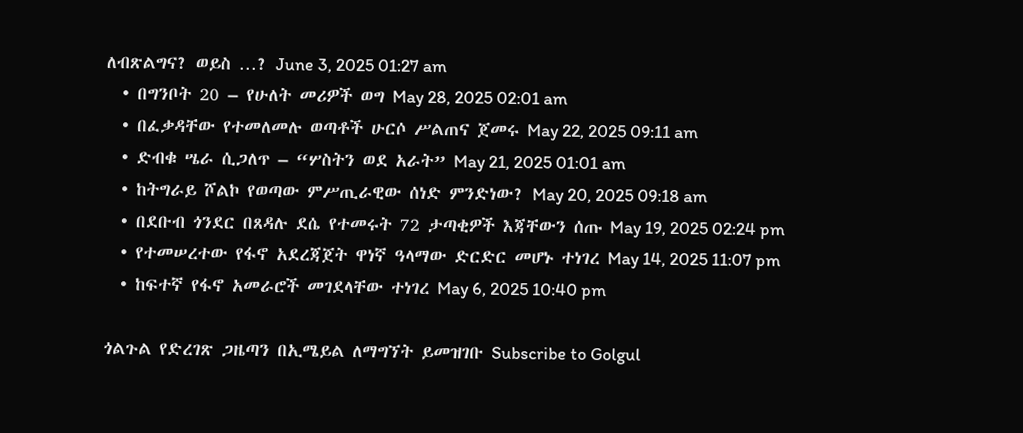ለብጽልግና? ወይስ …? June 3, 2025 01:27 am
  • በግንቦት 20 – የሁለት መሪዎች ወግ May 28, 2025 02:01 am
  • በፈቃዳቸው የተመለመሉ ወጣቶች ሁርሶ ሥልጠና ጀመሩ May 22, 2025 09:11 am
  • ድብቁ ሤራ ሲጋለጥ – “ሦስትን ወደ አራት” May 21, 2025 01:01 am
  • ከትግራይ ሾልኮ የወጣው ምሥጢራዊው ሰነድ ምንድነው? May 20, 2025 09:18 am
  • በደቡብ ጎንደር በጸዳሉ ደሴ የተመሩት 72 ታጣቂዎች እጃቸውን ሰጡ May 19, 2025 02:24 pm
  • የተመሠረተው የፋኖ አደረጃጀት ዋነኛ ዓላማው ድርድር መሆኑ ተነገረ May 14, 2025 11:07 pm
  • ከፍተኛ የፋኖ አመራሮች መገደላቸው ተነገረ May 6, 2025 10:40 pm

ጎልጉል የድረገጽ ጋዜጣን በኢሜይል ለማግኘት ይመዝገቡ Subscribe to Golgul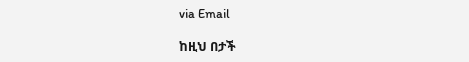via Email

ከዚህ በታች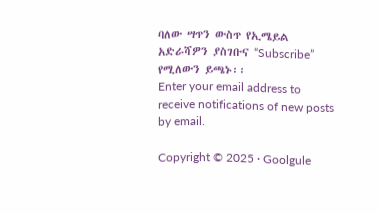ባለው ሣጥን ውስጥ የኢሜይል አድራሻዎን ያስገቡና “Subscribe” የሚለውን ይጫኑ፡፡
Enter your email address to receive notifications of new posts by email.

Copyright © 2025 · Goolgule